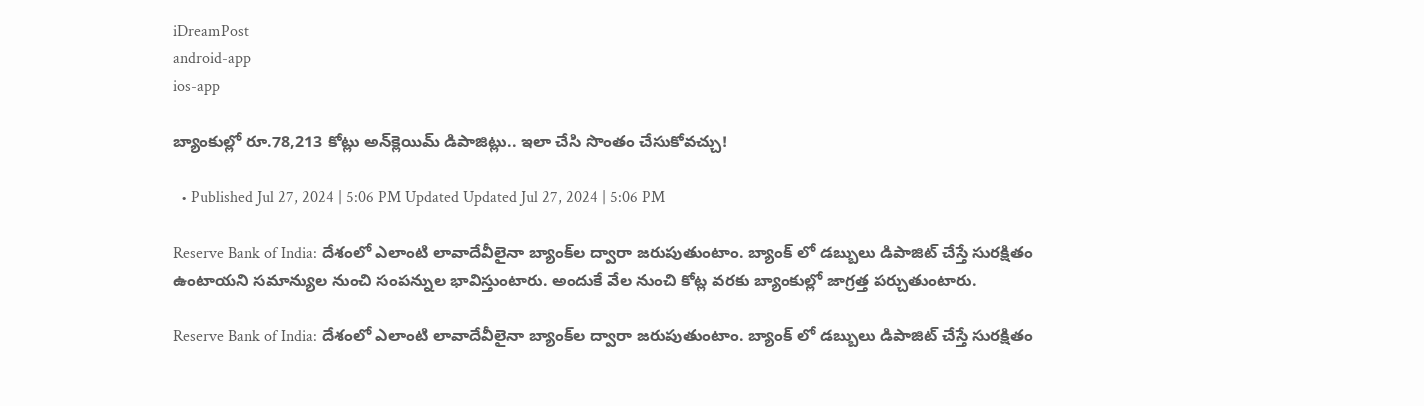iDreamPost
android-app
ios-app

బ్యాంకుల్లో రూ.78,213 కోట్లు అన్‌క్లెయిమ్ డిపాజిట్లు.. ఇలా చేసి సొంతం చేసుకోవచ్చు!

  • Published Jul 27, 2024 | 5:06 PM Updated Updated Jul 27, 2024 | 5:06 PM

Reserve Bank of India: దేశంలో ఎలాంటి లావాదేవీలైనా బ్యాంక్‌ల ద్వారా జరుపుతుంటాం. బ్యాంక్ లో డబ్బులు డిపాజిట్ చేస్తే సురక్షితం ఉంటాయని సమాన్యుల నుంచి సంపన్నుల భావిస్తుంటారు. అందుకే వేల నుంచి కోట్ల వరకు బ్యాంకుల్లో జాగ్రత్త పర్చుతుంటారు.

Reserve Bank of India: దేశంలో ఎలాంటి లావాదేవీలైనా బ్యాంక్‌ల ద్వారా జరుపుతుంటాం. బ్యాంక్ లో డబ్బులు డిపాజిట్ చేస్తే సురక్షితం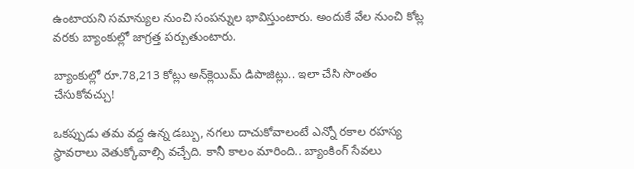ఉంటాయని సమాన్యుల నుంచి సంపన్నుల భావిస్తుంటారు. అందుకే వేల నుంచి కోట్ల వరకు బ్యాంకుల్లో జాగ్రత్త పర్చుతుంటారు.

బ్యాంకుల్లో రూ.78,213 కోట్లు అన్‌క్లెయిమ్ డిపాజిట్లు.. ఇలా చేసి సొంతం చేసుకోవచ్చు!

ఒకప్పుడు తమ వద్ద ఉన్న డబ్బు, నగలు దాచుకోవాలంటే ఎన్నో రకాల రహస్య స్థావరాలు వెతుక్కోవాల్సి వచ్చేది. కానీ కాలం మారింది.. బ్యాంకింగ్ సేవలు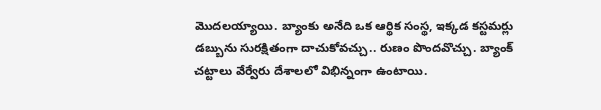మొదలయ్యాయి. బ్యాంకు అనేది ఒక ఆర్థిక సంస్థ, ఇక్కడ కస్టమర్లు డబ్బును సురక్షితంగా దాచుకోవచ్చు.. రుణం పొందవొచ్చు. బ్యాంక్ చట్టాలు వేర్వేరు దేశాలలో విభిన్నంగా ఉంటాయి.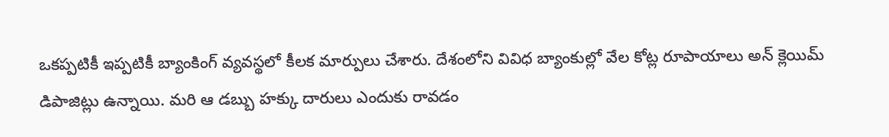ఒకప్పటికీ ఇప్పటికీ బ్యాంకింగ్ వ్యవస్థలో కీలక మార్పులు చేశారు. దేశంలోని వివిధ బ్యాంకుల్లో వేల కోట్ల రూపాయాలు అన్ క్లెయిమ్ డిపాజిట్లు ఉన్నాయి. మరి ఆ డబ్బు హక్కు దారులు ఎందుకు రావడం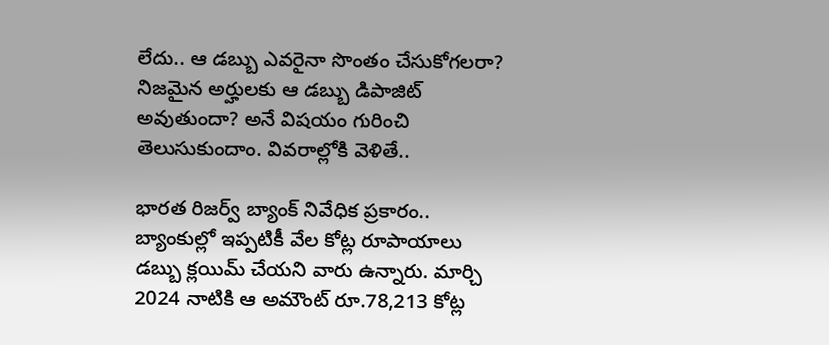లేదు.. ఆ డబ్బు ఎవరైనా సొంతం చేసుకోగలరా? నిజమైన అర్హులకు ఆ డబ్బు డిపాజిట్ అవుతుందా? అనే విషయం గురించి తెలుసుకుందాం. వివరాల్లోకి వెళితే..

భారత రిజర్వ్ బ్యాంక్ నివేధిక ప్రకారం.. బ్యాంకుల్లో ఇప్పటికీ వేల కోట్ల రూపాయాలు డబ్బు క్లయిమ్ చేయని వారు ఉన్నారు. మార్చి 2024 నాటికి ఆ అమౌంట్ రూ.78,213 కోట్ల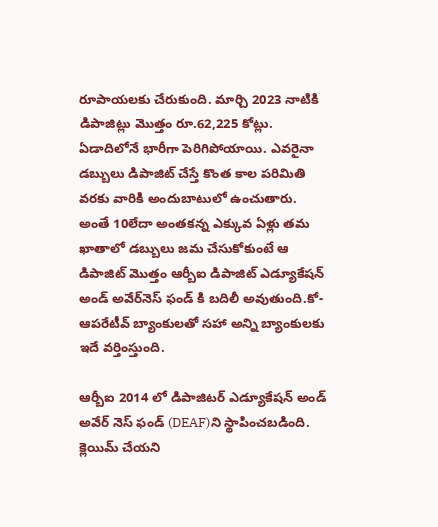రూపాయలకు చేరుకుంది. మార్చి 2023 నాటికి డిపాజిట్లు మొత్తం రూ.62,225 కోట్లు. ఏడాదిలోనే భారీగా పెరిగిపోయాయి. ఎవరైనా డబ్బులు డిపాజిట్ చేస్తే కొంత కాల పరిమితి వరకు వారికి అందుబాటులో ఉంచుతారు. అంతే 10లేదా అంతకన్న ఎక్కువ ఏళ్లు తమ ఖాతాలో డబ్బులు జమ చేసుకోకుంటే ఆ డిపాజిట్ మొత్తం ఆర్బీఐ డిపాజిట్ ఎడ్యూకేషన్ అండ్ అవేర్‌నెస్ ఫండ్ కి బదిలీ అవుతుంది.కో-ఆపరేటీవ్ బ్యాంకులతో సహా అన్ని బ్యాంకులకు ఇదే వర్తింస్తుంది.

ఆర్బీఐ 2014 లో డిపాజిటర్ ఎడ్యూకేషన్ అండ్ అవేర్ నెస్ ఫండ్ (DEAF)ని స్థాపించబడింది. క్లెయిమ్ చేయని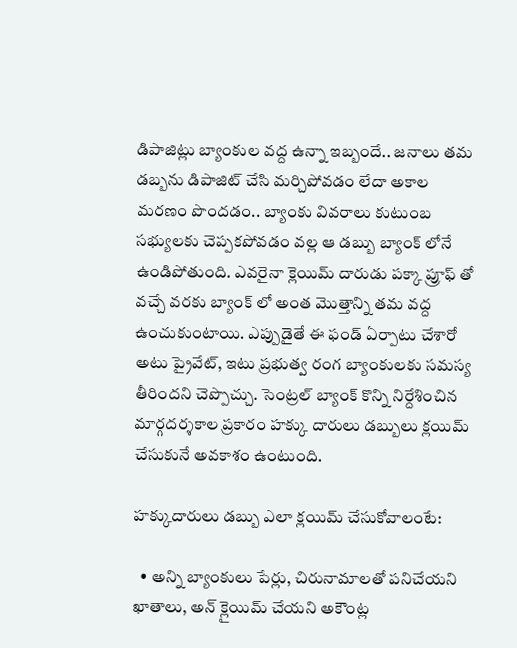డిపాజిట్లు బ్యాంకుల వద్ద ఉన్నా ఇబ్బందే.. జనాలు తమ డబ్బను డిపాజిట్ చేసి మర్చిపోవడం లేదా అకాల మరణం పొందడం.. బ్యాంకు వివరాలు కుటుంబ సభ్యులకు చెప్పకపోవడం వల్ల ఆ డబ్బు బ్యాంక్ లోనే ఉండిపోతుంది. ఎవరైనా క్లెయిమ్ దారుడు పక్కా ప్రూఫ్ తో వచ్చే వరకు బ్యాంక్ లో అంత మొత్తాన్ని తమ వద్ద ఉంచుకుంటాయి. ఎప్పుడైతే ఈ ఫండ్ ఏర్పాటు చేశారో అటు ప్రైవేట్, ఇటు ప్రభుత్వ రంగ బ్యాంకులకు సమస్య తీరిందని చెప్పొచ్చు. సెంట్రల్ బ్యాంక్ కొన్ని నిర్దేశించిన మార్గదర్శకాల ప్రకారం హక్కు దారులు డబ్బులు క్లయిమ్ చేసుకునే అవకాశం ఉంటుంది.

హక్కుదారులు డబ్బు ఎలా క్లయిమ్ చేసుకోవాలంటే:

  • అన్ని బ్యాంకులు పేర్లు, చిరునామాలతో పనిచేయని ఖాతాలు, అన్ క్లైయిమ్ చేయని అకౌంట్ల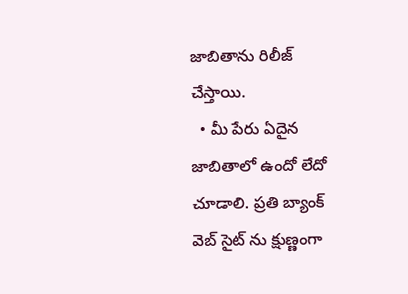జాబితాను రిలీజ్ చేస్తాయి.
  • మీ పేరు ఏదైన జాబితాలో ఉందో లేదో చూడాలి. ప్రతి బ్యాంక్ వెబ్ సైట్ ను క్షుణ్ణంగా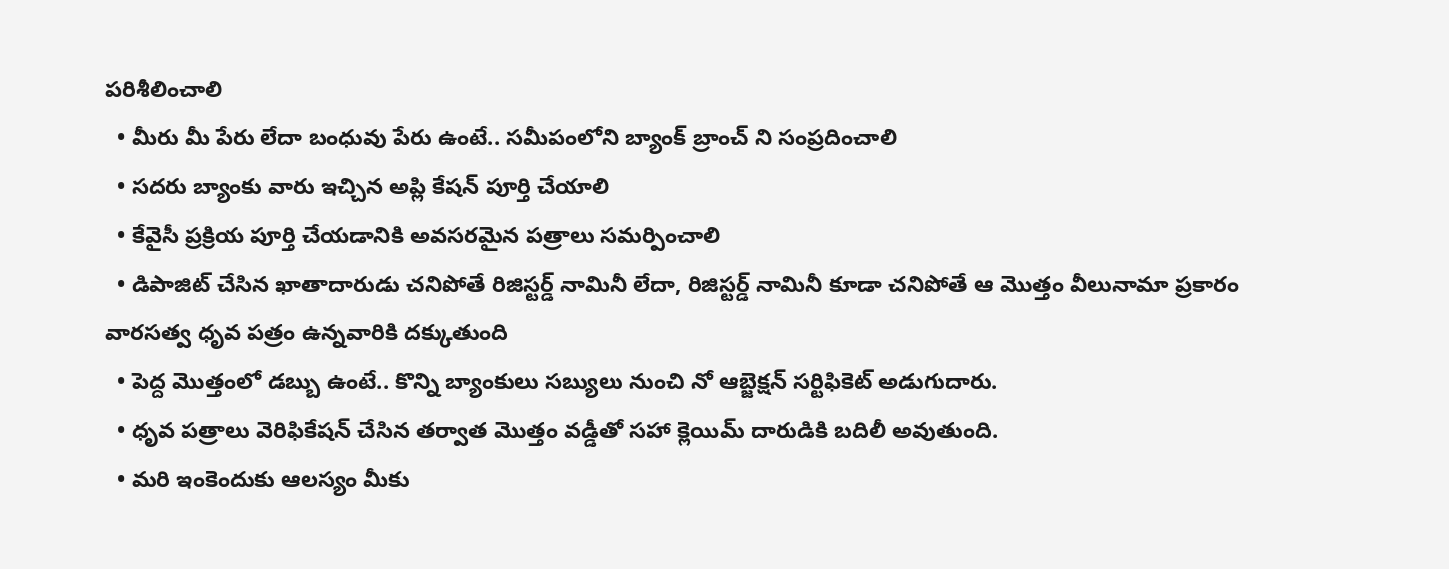పరిశీలించాలి
  • మీరు మీ పేరు లేదా బంధువు పేరు ఉంటే.. సమీపంలోని బ్యాంక్ బ్రాంచ్ ని సంప్రదించాలి
  • సదరు బ్యాంకు వారు ఇచ్చిన అప్లి కేషన్ పూర్తి చేయాలి
  • కేవైసీ ప్రక్రియ పూర్తి చేయడానికి అవసరమైన పత్రాలు సమర్పించాలి
  • డిపాజిట్ చేసిన ఖాతాదారుడు చనిపోతే రిజిస్టర్డ్ నామినీ లేదా, రిజిస్టర్డ్ నామినీ కూడా చనిపోతే ఆ మొత్తం వీలునామా ప్రకారం వారసత్వ ధృవ పత్రం ఉన్నవారికి దక్కుతుంది
  • పెద్ద మొత్తంలో డబ్బు ఉంటే.. కొన్ని బ్యాంకులు సబ్యులు నుంచి నో ఆబ్జెక్షన్ సర్టిఫికెట్ అడుగుదారు.
  • ధృవ పత్రాలు వెరిఫికేషన్ చేసిన తర్వాత మొత్తం వడ్డీతో సహా క్లెయిమ్ దారుడికి బదిలీ అవుతుంది.
  • మరి ఇంకెందుకు ఆలస్యం మీకు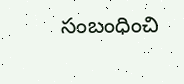సంబంధించి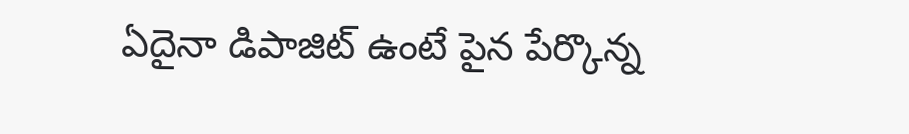ఏదైనా డిపాజిట్ ఉంటే పైన పేర్కొన్న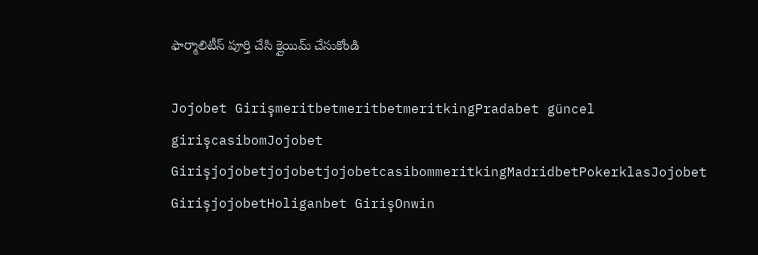ఫార్మాలిటీస్ పూర్తి చేసి క్లైయిమ్ చేసుకోండి

Jojobet GirişmeritbetmeritbetmeritkingPradabet güncel girişcasibomJojobet GirişjojobetjojobetjojobetcasibommeritkingMadridbetPokerklasJojobet GirişjojobetHoliganbet GirişOnwin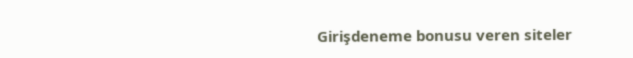Girişdeneme bonusu veren siteler